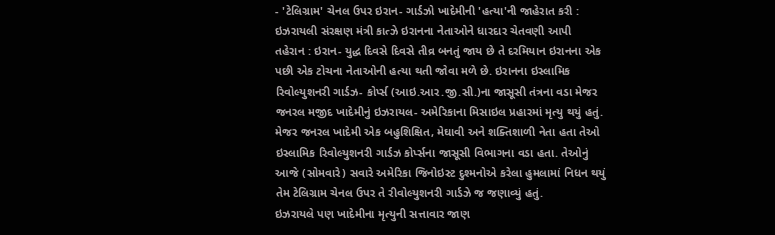- 'ટેલિગ્રામ' ચેનલ ઉપર ઇરાન- ગાર્ડઝો ખાદેમીની 'હત્યા'ની જાહેરાત કરી : ઇઝરાયલી સંરક્ષણ મંત્રી કાત્ઝે ઇરાનના નેતાઓને ધારદાર ચેતવણી આપી
તહેરાન : ઇરાન- યુદ્ધ દિવસે દિવસે તીવ્ર બનતું જાય છે તે દરમિયાન ઇરાનના એક પછી એક ટોચના નેતાઓની હત્યા થતી જોવા મળે છે. ઇરાનના ઇસ્લામિક રિવોલ્યુશનરી ગાર્ડઝ- કોર્પ્સ (આઇ.આર.જી.સી.)ના જાસૂસી તંત્રના વડા મેજર જનરલ મજીદ ખાદેમીનું ઇઝરાયલ- અમેરિકાના મિસાઇલ પ્રહારમાં મૃત્યુ થયું હતું.
મેજર જનરલ ખાદેમી એક બહુશિક્ષિત, મેઘાવી અને શક્તિશાળી નેતા હતા તેઓ ઇસ્લામિક રિવોલ્યુશનરી ગાર્ડઝ કોર્પ્સના જાસૂસી વિભાગના વડા હતા. તેઓનું આજે (સોમવારે) સવારે અમેરિકા જિનોઇસ્ટ દુશ્મનોએ કરેલા હુમલામાં નિધન થયું તેમ ટેલિગ્રામ ચેનલ ઉપર તે રીવોલ્યુશનરી ગાર્ડઝે જ જણાવ્યું હતું.
ઇઝરાયલે પણ ખાદેમીના મૃત્યુની સત્તાવાર જાણ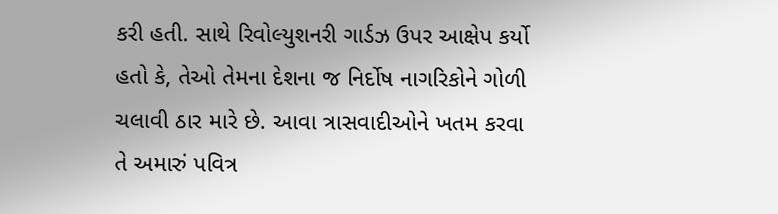કરી હતી. સાથે રિવોલ્યુશનરી ગાર્ડઝ ઉપર આક્ષેપ કર્યો હતો કે, તેઓ તેમના દેશના જ નિર્દોષ નાગરિકોને ગોળી ચલાવી ઠાર મારે છે. આવા ત્રાસવાદીઓને ખતમ કરવા તે અમારું પવિત્ર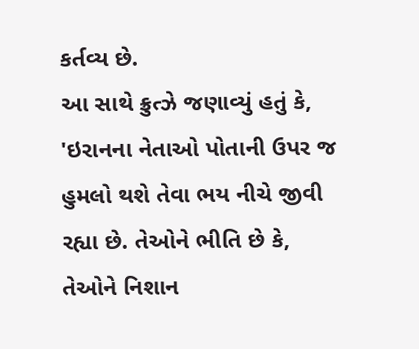કર્તવ્ય છે.
આ સાથે ક્રુત્ઝે જણાવ્યું હતું કે, 'ઇરાનના નેતાઓ પોતાની ઉપર જ હુમલો થશે તેવા ભય નીચે જીવી રહ્યા છે. તેઓને ભીતિ છે કે, તેઓને નિશાન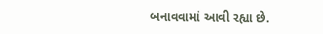બનાવવામાં આવી રહ્યા છે.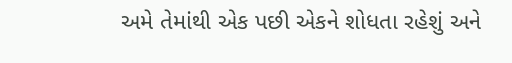અમે તેમાંથી એક પછી એકને શોધતા રહેશું અને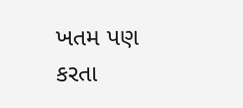ખતમ પણ કરતા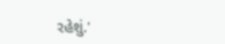રહેશું.'